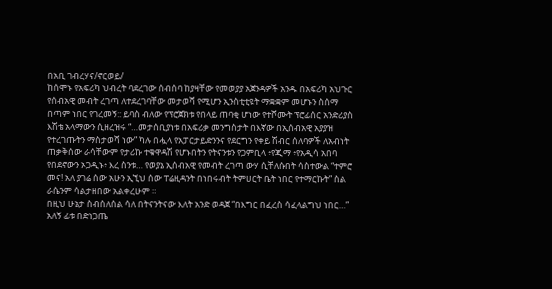በአቢ ገብረሃና/ኖርወይ/
ከሰሞኑ የአፍሪካ ህብረት ባደረገው ሰብሰባ ከያዛቸው የመወያያ አጀንዳዎች አንዱ በአፍሪካ አህጉር የሰብአዊ መብት ረገጣ ለተደረገባቸው መታወሻ የሚሆን ኢንስቲቲዩት ማቋቋም መሆኑን ስሰማ በጣም ነበር የገረመኝ:: ይባስ ብለው የፕሮጀክቱ የበላይ ጠባቂ ሆነው የተሾሙት ፕሮፊሰር አንድሪያስ እሽቴ አላማውን ሲዘረዝሩ “…መታሰቢያነቱ በአፍሪቃ መንግስታት በእኛው በኢሰብአዊ አያያዝ የተረገጡትን ማስታወሻ ነው” ካሉ በሗላ የአፓርታይድንንና የደርግን የቀይ ሽብር ሰለባዎች ለአብነት ጠቃቅሰው ራሳቸውም የታሪኩ ተቁዋዳሽ የሆኑበትን የትናንቱን የጋምቢላ ፥የጂማ ፥የአዲሳ አበባ የበደኖውን ኦጋዲኑ፥ እረ ስንቱ… የወያኔ ኢሰብአዊ የመብት ረገጣ ውሃ ሲቸለሱበት ሳስተውል “ተምሮ መና! አለ ያገሬ ሰው አሁን ኢኚህ ሰው ፐሬዚዳንት በነበሩብት ትምሀርት ቤት ነበር የተማርኩት” ስል ራሴንም ሳልታዘበው አልቀረሁም ።
በዚህ ሁኔታ ስብሰለሰል ሳለ በትናንትናው እለት አንድ ወዳጀ “በእግር በፈረስ ሳፈላልግህ ነበር…” አለኝ ፊቱ በድነጋጤ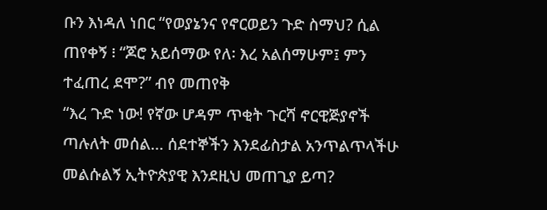ቡን እነዳለ ነበር “የወያኔንና የኖርወይን ጉድ ስማህ? ሲል ጠየቀኝ ፧ “ጆሮ አይሰማው የለ፡ እረ አልሰማሁም፤ ምን ተፈጠረ ደሞ?” ብየ መጠየቅ
“እረ ጉድ ነው! የኛው ሆዳም ጥቂት ጉርሻ ኖርዊጅያኖች ጣሉለት መሰል… ሰደተኞችን እንደፊስታል አንጥልጥላችሁ መልሱልኝ ኢትዮጵያዊ እንደዚህ መጠጊያ ይጣ?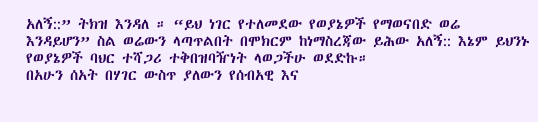አለኝ::” ትክዝ እንዳለ ። “ይህ ነገር የተለመደው የወያኔዎች የማወናበድ ወሬ እንዳይሆን” ስል ወሬውን ላጣጥልበት በሞክርም ከነማስረጃው ይሕው አለኝ:: እኔም ይህንኑ የወያኔዎች ባህር ተሻጋሪ ተቅበዝባዥነት ላወጋችሁ ወደድኩ።
በአሁን ሰአት በሃገር ውስጥ ያለውን የሰብአዊ እና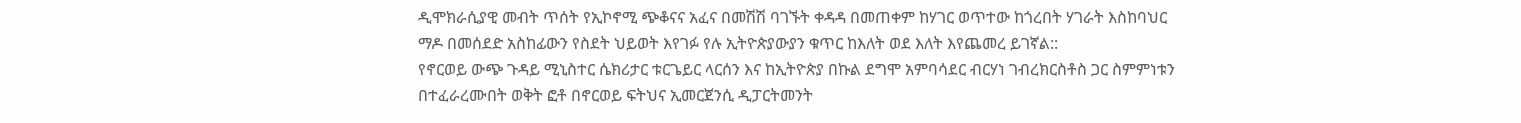ዲሞክራሲያዊ መብት ጥሰት የኢኮኖሚ ጭቆናና አፈና በመሽሽ ባገኙት ቀዳዳ በመጠቀም ከሃገር ወጥተው ከጎረበት ሃገራት እስከባህር ማዶ በመሰደድ አስከፊውን የስደት ህይወት እየገፉ የሉ ኢትዮጵያውያን ቁጥር ከእለት ወደ እለት እየጨመረ ይገኛል::
የኖርወይ ውጭ ጉዳይ ሚኒስተር ሴክሪታር ቱርጌይር ላርሰን እና ከኢትዮጵያ በኩል ደግሞ አምባሳደር ብርሃነ ገብረክርስቶስ ጋር ስምምነቱን በተፈራረሙበት ወቅት ፎቶ በኖርወይ ፍትህና ኢመርጀንሲ ዲፓርትመንት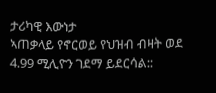ታሪካዊ እውነታ
ኣጠቃላይ የኖርወይ የህዝብ ብዛት ወደ 4.99 ሚሊዮን ገደማ ይደርሳል::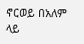ኖርወይ በአለም ላይ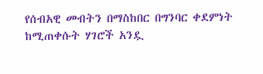የሰብአዊ መብትን በማስከበር በግንባር ቀደምነት ከሚጠቀሱት ሃገሮች አንዷ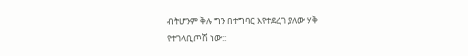ብትሆንም ቅሉ ግን በተግባር እየተደረገ ያለው ሃቅ የተገላቢጦሽ ነው::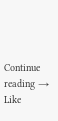Continue reading →
Like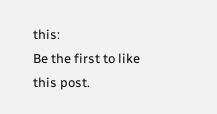this:
Be the first to like this post.